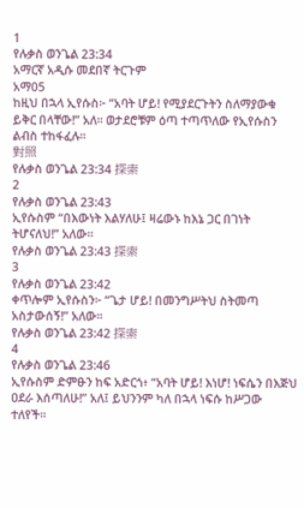1
የሉቃስ ወንጌል 23:34
አማርኛ አዲሱ መደበኛ ትርጉም
አማ05
ከዚህ በኋላ ኢየሱስ፦ “አባት ሆይ! የሚያደርጉትን ስለማያውቁ ይቅር በላቸው!” አለ። ወታደሮቹም ዕጣ ተጣጥለው የኢየሱስን ልብስ ተከፋፈሉ።
對照
የሉቃስ ወንጌል 23:34 探索
2
የሉቃስ ወንጌል 23:43
ኢየሱስም “በእውነት እልሃለሁ፤ ዛሬውኑ ከእኔ ጋር በገነት ትሆናለህ!” አለው።
የሉቃስ ወንጌል 23:43 探索
3
የሉቃስ ወንጌል 23:42
ቀጥሎም ኢየሱስን፦ “ጌታ ሆይ! በመንግሥትህ ስትመጣ አስታውሰኝ!” አለው።
የሉቃስ ወንጌል 23:42 探索
4
የሉቃስ ወንጌል 23:46
ኢየሱስም ድምፁን ከፍ አድርጎ፥ “አባት ሆይ! እነሆ! ነፍሴን በእጅህ ዐደራ እሰጣለሁ!” አለ፤ ይህንንም ካለ በኋላ ነፍሱ ከሥጋው ተለየች።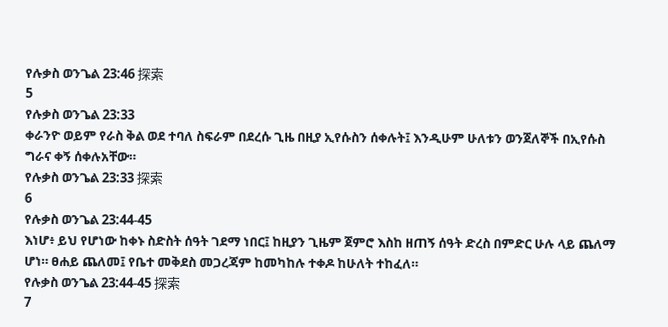የሉቃስ ወንጌል 23:46 探索
5
የሉቃስ ወንጌል 23:33
ቀራንዮ ወይም የራስ ቅል ወደ ተባለ ስፍራም በደረሱ ጊዜ በዚያ ኢየሱስን ሰቀሉት፤ እንዲሁም ሁለቱን ወንጀለኞች በኢየሱስ ግራና ቀኝ ሰቀሉአቸው።
የሉቃስ ወንጌል 23:33 探索
6
የሉቃስ ወንጌል 23:44-45
እነሆ፥ ይህ የሆነው ከቀኑ ስድስት ሰዓት ገደማ ነበር፤ ከዚያን ጊዜም ጀምሮ እስከ ዘጠኝ ሰዓት ድረስ በምድር ሁሉ ላይ ጨለማ ሆነ። ፀሐይ ጨለመ፤ የቤተ መቅደስ መጋረጃም ከመካከሉ ተቀዶ ከሁለት ተከፈለ።
የሉቃስ ወንጌል 23:44-45 探索
7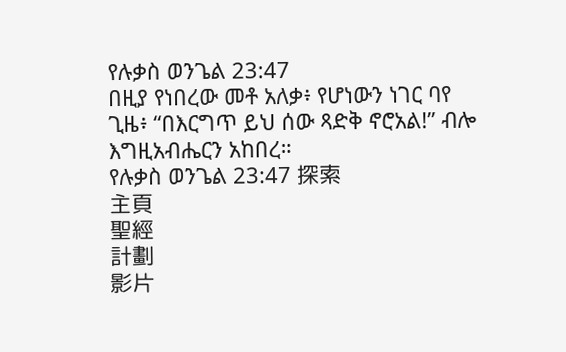የሉቃስ ወንጌል 23:47
በዚያ የነበረው መቶ አለቃ፥ የሆነውን ነገር ባየ ጊዜ፥ “በእርግጥ ይህ ሰው ጻድቅ ኖሮአል!” ብሎ እግዚአብሔርን አከበረ።
የሉቃስ ወንጌል 23:47 探索
主頁
聖經
計劃
影片